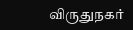விருதுநகர்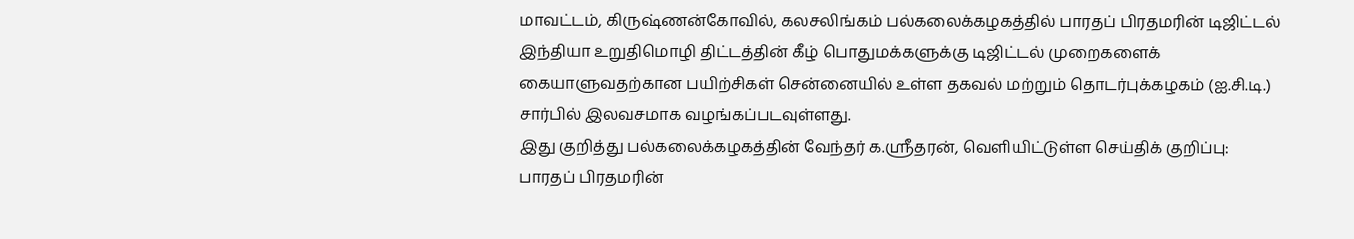மாவட்டம், கிருஷ்ணன்கோவில், கலசலிங்கம் பல்கலைக்கழகத்தில் பாரதப் பிரதமரின் டிஜிட்டல் இந்தியா உறுதிமொழி திட்டத்தின் கீழ் பொதுமக்களுக்கு டிஜிட்டல் முறைகளைக் கையாளுவதற்கான பயிற்சிகள் சென்னையில் உள்ள தகவல் மற்றும் தொடர்புக்கழகம் (ஐ.சி.டி.) சார்பில் இலவசமாக வழங்கப்படவுள்ளது.
இது குறித்து பல்கலைக்கழகத்தின் வேந்தர் க.ஸ்ரீதரன், வெளியிட்டுள்ள செய்திக் குறிப்பு:
பாரதப் பிரதமரின்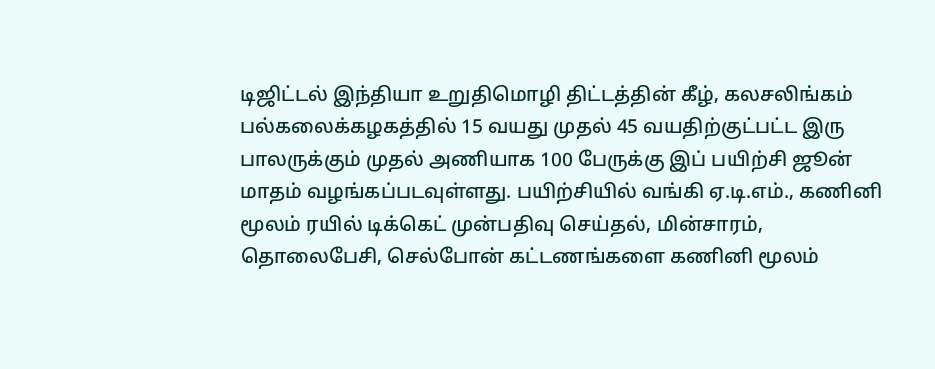டிஜிட்டல் இந்தியா உறுதிமொழி திட்டத்தின் கீழ், கலசலிங்கம் பல்கலைக்கழகத்தில் 15 வயது முதல் 45 வயதிற்குட்பட்ட இரு பாலருக்கும் முதல் அணியாக 100 பேருக்கு இப் பயிற்சி ஜூன் மாதம் வழங்கப்படவுள்ளது. பயிற்சியில் வங்கி ஏ.டி.எம்., கணினி மூலம் ரயில் டிக்கெட் முன்பதிவு செய்தல், மின்சாரம், தொலைபேசி, செல்போன் கட்டணங்களை கணினி மூலம்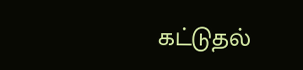கட்டுதல்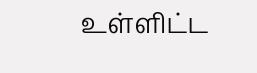உள்ளிட்ட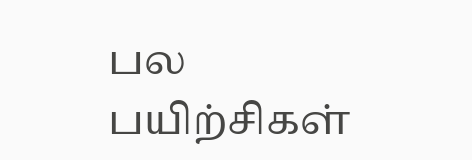பல பயிற்சிகள்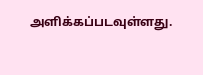அளிக்கப்படவுள்ளது.